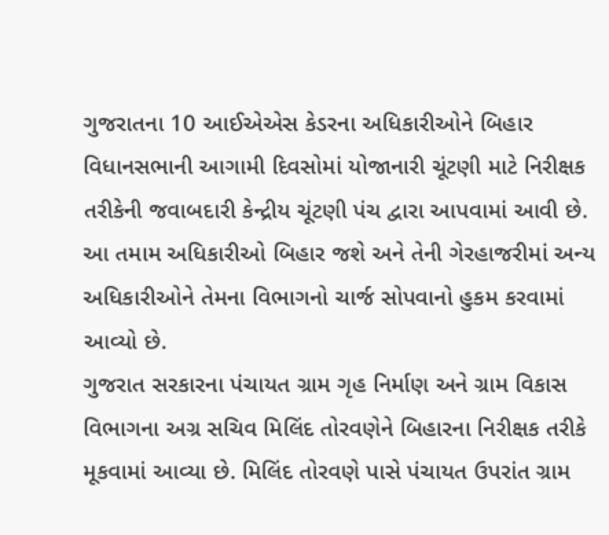ગુજરાતના 10 આઈએએસ કેડરના અધિકારીઓને બિહાર વિધાનસભાની આગામી દિવસોમાં યોજાનારી ચૂંટણી માટે નિરીક્ષક તરીકેની જવાબદારી કેન્દ્રીય ચૂંટણી પંચ દ્વારા આપવામાં આવી છે. આ તમામ અધિકારીઓ બિહાર જશે અને તેની ગેરહાજરીમાં અન્ય અધિકારીઓને તેમના વિભાગનો ચાર્જ સોપવાનો હુકમ કરવામાં આવ્યો છે.
ગુજરાત સરકારના પંચાયત ગ્રામ ગૃહ નિર્માણ અને ગ્રામ વિકાસ વિભાગના અગ્ર સચિવ મિલિંદ તોરવણેને બિહારના નિરીક્ષક તરીકે મૂકવામાં આવ્યા છે. મિલિંદ તોરવણે પાસે પંચાયત ઉપરાંત ગ્રામ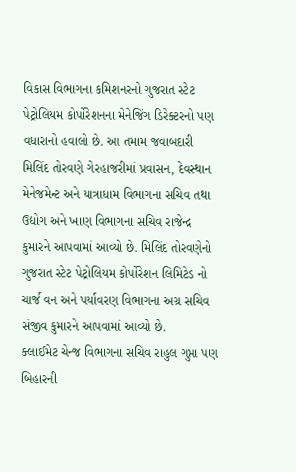વિકાસ વિભાગના કમિશનરનો ગુજરાત સ્ટેટ પેટ્રોલિયમ કોર્પોરેશનના મેનેજિંગ ડિરેક્ટરનો પણ વધારાનો હવાલો છે. આ તમામ જવાબદારી મિલિંદ તોરવણે ગેરહાજરીમાં પ્રવાસન, દેવસ્થાન મેનેજમેન્ટ અને યાત્રાધામ વિભાગના સચિવ તથા ઉદ્યોગ અને ખાણ વિભાગના સચિવ રાજેન્દ્ર કુમારને આપવામાં આવ્યો છે. મિલિંદ તોરવણેનો ગુજરાત સ્ટેટ પેટ્રોલિયમ કોર્પોરેશન લિમિટેડ નો ચાર્જ વન અને પર્યાવરણ વિભાગના અગ્ર સચિવ સંજીવ કુમારને આપવામાં આવ્યો છે.
ક્લાઈમેટ ચેન્જ વિભાગના સચિવ રાહુલ ગુપ્તા પણ બિહારની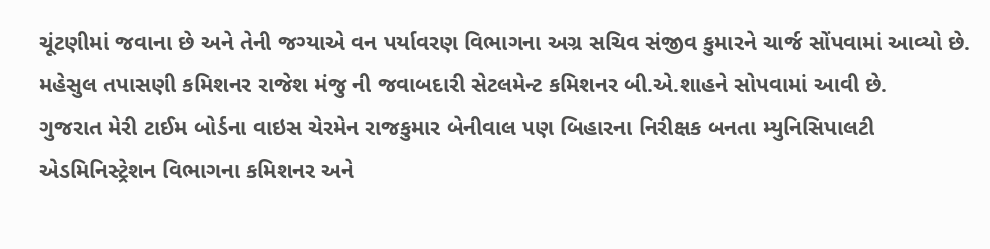ચૂંટણીમાં જવાના છે અને તેની જગ્યાએ વન પર્યાવરણ વિભાગના અગ્ર સચિવ સંજીવ કુમારને ચાર્જ સોંપવામાં આવ્યો છે. મહેસુલ તપાસણી કમિશનર રાજેશ મંજુ ની જવાબદારી સેટલમેન્ટ કમિશનર બી.એ.શાહને સોપવામાં આવી છે.
ગુજરાત મેરી ટાઈમ બોર્ડના વાઇસ ચેરમેન રાજકુમાર બેનીવાલ પણ બિહારના નિરીક્ષક બનતા મ્યુનિસિપાલટી એડમિનિસ્ટ્રેશન વિભાગના કમિશનર અને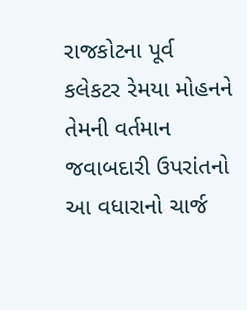રાજકોટના પૂર્વ કલેકટર રેમયા મોહનને તેમની વર્તમાન જવાબદારી ઉપરાંતનો આ વધારાનો ચાર્જ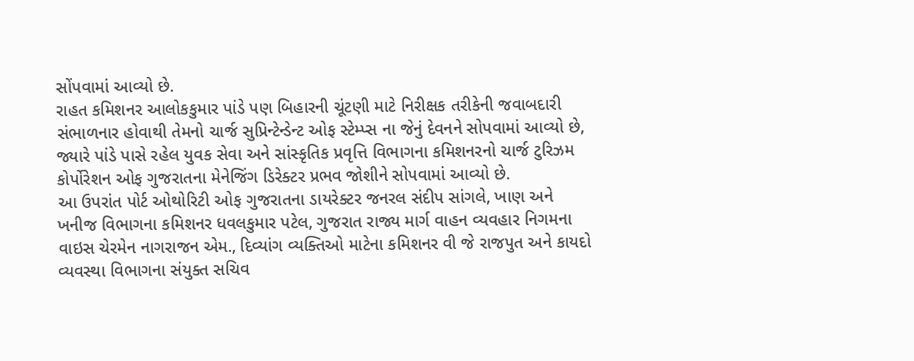સોંપવામાં આવ્યો છે.
રાહત કમિશનર આલોકકુમાર પાંડે પણ બિહારની ચૂંટણી માટે નિરીક્ષક તરીકેની જવાબદારી સંભાળનાર હોવાથી તેમનો ચાર્જ સુપ્રિન્ટેન્ડેન્ટ ઓફ સ્ટેમ્પ્સ ના જેનું દેવનને સોપવામાં આવ્યો છે, જ્યારે પાંડે પાસે રહેલ યુવક સેવા અને સાંસ્કૃતિક પ્રવૃત્તિ વિભાગના કમિશનરનો ચાર્જ ટુરિઝમ કોર્પોરેશન ઓફ ગુજરાતના મેનેજિંગ ડિરેક્ટર પ્રભવ જોશીને સોપવામાં આવ્યો છે.
આ ઉપરાંત પોર્ટ ઓથોરિટી ઓફ ગુજરાતના ડાયરેક્ટર જનરલ સંદીપ સાંગલે, ખાણ અને ખનીજ વિભાગના કમિશનર ધવલકુમાર પટેલ, ગુજરાત રાજ્ય માર્ગ વાહન વ્યવહાર નિગમના વાઇસ ચેરમેન નાગરાજન એમ., દિવ્યાંગ વ્યક્તિઓ માટેના કમિશનર વી જે રાજપુત અને કાયદો વ્યવસ્થા વિભાગના સંયુક્ત સચિવ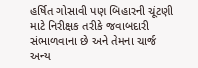હર્ષિત ગોસાવી પણ બિહારની ચૂંટણી માટે નિરીક્ષક તરીકે જવાબદારી સંભાળવાના છે અને તેમના ચાર્જ અન્ય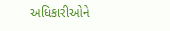અધિકારીઓને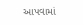આપવામાં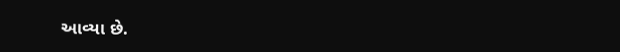આવ્યા છે.